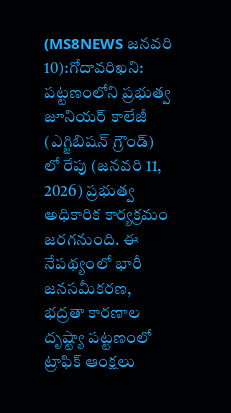(MS8NEWS జనవరి 10):గోదావరిఖని: పట్టణంలోని ప్రభుత్వ జూనియర్ కాలేజీ (ఎగ్జిబిషన్ గ్రౌండ్) లో రేపు (జనవరి 11, 2026) ప్రభుత్వ అధికారిక కార్యక్రమం జరగనుంది. ఈ నేపథ్యంలో భారీ జనసమీకరణ, భద్రతా కారణాల దృష్ట్యా పట్టణంలో ట్రాఫిక్ ఆంక్షలు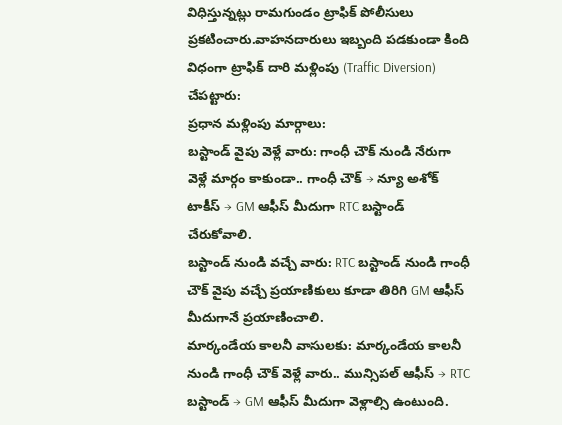విధిస్తున్నట్లు రామగుండం ట్రాఫిక్ పోలీసులు ప్రకటించారు.వాహనదారులు ఇబ్బంది పడకుండా కింది విధంగా ట్రాఫిక్ దారి మళ్లింపు (Traffic Diversion) చేపట్టారు:
ప్రధాన మళ్లింపు మార్గాలు:
బస్టాండ్ వైపు వెళ్లే వారు: గాంధీ చౌక్ నుండి నేరుగా వెళ్లే మార్గం కాకుండా.. గాంధీ చౌక్ → న్యూ అశోక్ టాకీస్ → GM ఆఫీస్ మీదుగా RTC బస్టాండ్ చేరుకోవాలి.
బస్టాండ్ నుండి వచ్చే వారు: RTC బస్టాండ్ నుండి గాంధీ చౌక్ వైపు వచ్చే ప్రయాణికులు కూడా తిరిగి GM ఆఫీస్ మీదుగానే ప్రయాణించాలి.
మార్కండేయ కాలనీ వాసులకు: మార్కండేయ కాలనీ నుండి గాంధీ చౌక్ వెళ్లే వారు.. మున్సిపల్ ఆఫీస్ → RTC బస్టాండ్ → GM ఆఫీస్ మీదుగా వెళ్లాల్సి ఉంటుంది.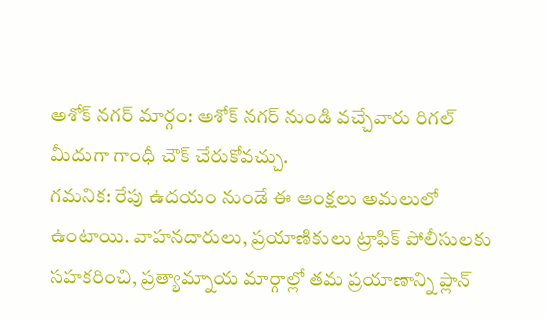అశోక్ నగర్ మార్గం: అశోక్ నగర్ నుండి వచ్చేవారు రిగల్ మీదుగా గాంధీ చౌక్ చేరుకోవచ్చు.
గమనిక: రేపు ఉదయం నుండే ఈ ఆంక్షలు అమలులో ఉంటాయి. వాహనదారులు, ప్రయాణికులు ట్రాఫిక్ పోలీసులకు సహకరించి, ప్రత్యామ్నాయ మార్గాల్లో తమ ప్రయాణాన్ని ప్లాన్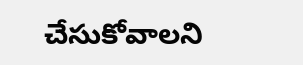చేసుకోవాలని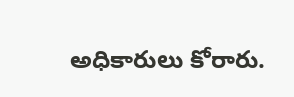అధికారులు కోరారు.